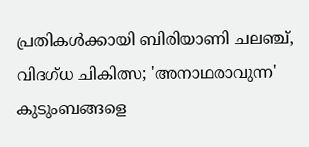പ്രതികൾക്കായി ബിരിയാണി ചലഞ്ച്, വിദഗ്ധ ചികിത്സ; 'അനാഥരാവുന്ന' കുടുംബങ്ങളെ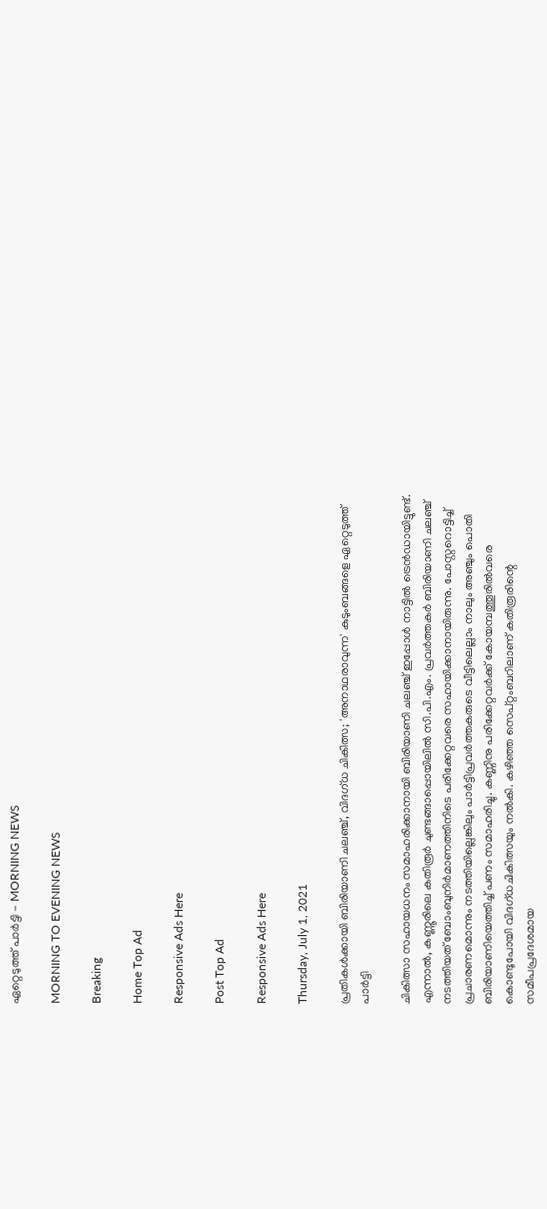ഏറ്റെടുത്ത് പാര്‍ട്ടി - MORNING NEWS

MORNING TO EVENING NEWS

Breaking

Home Top Ad

Responsive Ads Here

Post Top Ad

Responsive Ads Here

Thursday, July 1, 2021

പ്രതികൾക്കായി ബിരിയാണി ചലഞ്ച്, വിദഗ്ധ ചികിത്സ; 'അനാഥരാവുന്ന' കുടുംബങ്ങളെ ഏറ്റെടുത്ത് പാര്‍ട്ടി

ചികിത്സാ സഹായധനം സമാഹരിക്കാനായി ബിരിയാണി ചലഞ്ച് ഇപ്പോൾ നാട്ടിൽ ട്രെൻഡായിട്ടുണ്ട്. എന്നാൽ, കണ്ണൂരിലെ കതിരൂർ ചുണ്ടങ്ങാപ്പൊയിലിൽ സി.പി.എം. പ്രവർത്തകർ ബിരിയാണി ചലഞ്ച് നടത്തിയത് ബോംബുനിർമാണത്തിനിടെ പരിക്കേറ്റവരെ സഹായിക്കാനായിരുന്നു. പോസ്റ്ററൊട്ടിച്ച് പ്രചാരണമൊന്നും നടത്തിയില്ലെങ്കിലും പാർട്ടിപ്രവർത്തകരുടെ വീട്ടിലെല്ലാം നാലും അഞ്ചും പൊതി ബിരിയാണിയെത്തിച്ച് പണം സമാഹരിച്ചു. കണ്ണിനു പരിക്കേറ്റവർക്ക് കോയമ്പത്തൂരിൽവരെ കൊണ്ടുപോയി വിദഗ്ധചികിത്സയും നൽകി. കഴിഞ്ഞ സെപ്റ്റംബറിലാണ് കതിരൂരിന്റെ സമീപപ്രദേശമായ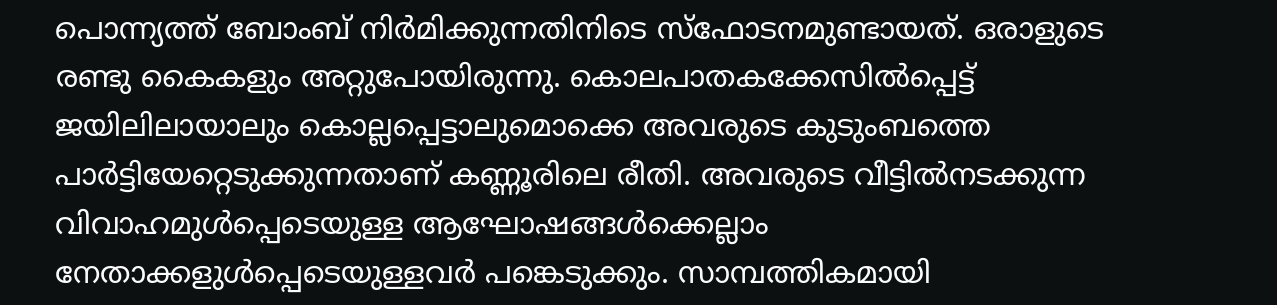പൊന്ന്യത്ത് ബോംബ് നിർമിക്കുന്നതിനിടെ സ്ഫോടനമുണ്ടായത്. ഒരാളുടെ രണ്ടു കൈകളും അറ്റുപോയിരുന്നു. കൊലപാതകക്കേസിൽപ്പെട്ട് ജയിലിലായാലും കൊല്ലപ്പെട്ടാലുമൊക്കെ അവരുടെ കുടുംബത്തെ പാർട്ടിയേറ്റെടുക്കുന്നതാണ് കണ്ണൂരിലെ രീതി. അവരുടെ വീട്ടിൽനടക്കുന്ന വിവാഹമുൾപ്പെടെയുള്ള ആഘോഷങ്ങൾക്കെല്ലാം നേതാക്കളുൾപ്പെടെയുള്ളവർ പങ്കെടുക്കും. സാമ്പത്തികമായി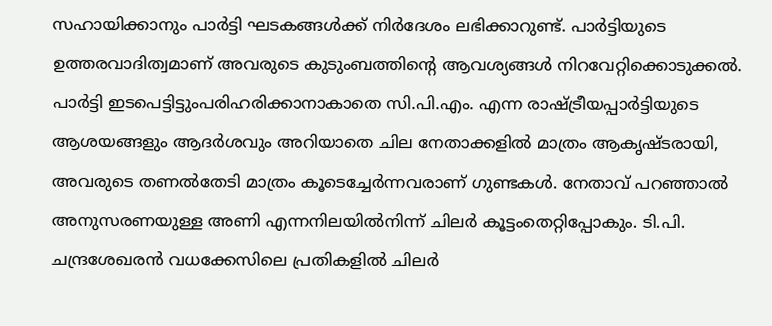സഹായിക്കാനും പാർട്ടി ഘടകങ്ങൾക്ക് നിർദേശം ലഭിക്കാറുണ്ട്. പാർട്ടിയുടെ ഉത്തരവാദിത്വമാണ് അവരുടെ കുടുംബത്തിന്റെ ആവശ്യങ്ങൾ നിറവേറ്റിക്കൊടുക്കൽ. പാർട്ടി ഇടപെട്ടിട്ടുംപരിഹരിക്കാനാകാതെ സി.പി.എം. എന്ന രാഷ്ട്രീയപ്പാർട്ടിയുടെ ആശയങ്ങളും ആദർശവും അറിയാതെ ചില നേതാക്കളിൽ മാത്രം ആകൃഷ്ടരായി, അവരുടെ തണൽതേടി മാത്രം കൂടെച്ചേർന്നവരാണ് ഗുണ്ടകൾ. നേതാവ് പറഞ്ഞാൽ അനുസരണയുള്ള അണി എന്നനിലയിൽനിന്ന് ചിലർ കൂട്ടംതെറ്റിപ്പോകും. ടി.പി. ചന്ദ്രശേഖരൻ വധക്കേസിലെ പ്രതികളിൽ ചിലർ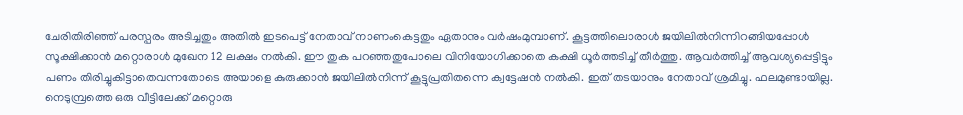ചേരിതിരിഞ്ഞ് പരസ്പരം അടിച്ചതും അതിൽ ഇടപെട്ട് നേതാവ് നാണംകെട്ടതും ഏതാനും വർഷംമുമ്പാണ്. കൂട്ടത്തിലൊരാൾ ജയിലിൽനിന്നിറങ്ങിയപ്പോൾ സൂക്ഷിക്കാൻ മറ്റൊരാൾ മുഖേന 12 ലക്ഷം നൽകി. ഈ തുക പറഞ്ഞതുപോലെ വിനിയോഗിക്കാതെ കക്ഷി ധൂർത്തടിച്ച് തീർത്തു. ആവർത്തിച്ച് ആവശ്യപ്പെട്ടിട്ടും പണം തിരിച്ചുകിട്ടാതെവന്നതോടെ അയാളെ കുരുക്കാൻ ജയിലിൽനിന്ന് കൂട്ടുപ്രതിതന്നെ ക്വട്ടേഷൻ നൽകി. ഇത് തടയാനും നേതാവ് ശ്രമിച്ചു. ഫലമുണ്ടായില്ല. നെടുമ്പ്രത്തെ ഒരു വീട്ടിലേക്ക് മറ്റൊരു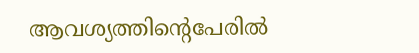ആവശ്യത്തിന്റെപേരിൽ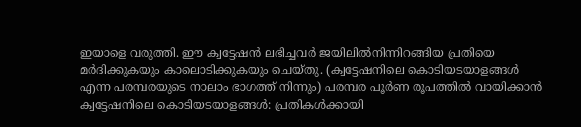ഇയാളെ വരുത്തി. ഈ ക്വട്ടേഷൻ ലഭിച്ചവർ ജയിലിൽനിന്നിറങ്ങിയ പ്രതിയെ മർദിക്കുകയും കാലൊടിക്കുകയും ചെയ്തു. (ക്വട്ടേഷനിലെ കൊടിയടയാളങ്ങൾ എന്ന പരമ്പരയുടെ നാലാം ഭാഗത്ത് നിന്നും) പരമ്പര പൂർണ രൂപത്തിൽ വായിക്കാൻ ക്വട്ടേഷനിലെ കൊടിയടയാളങ്ങൾ: പ്രതികൾക്കായി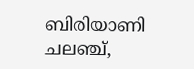ബിരിയാണി ചലഞ്ച്,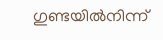ഗുണ്ടയിൽനിന്ന്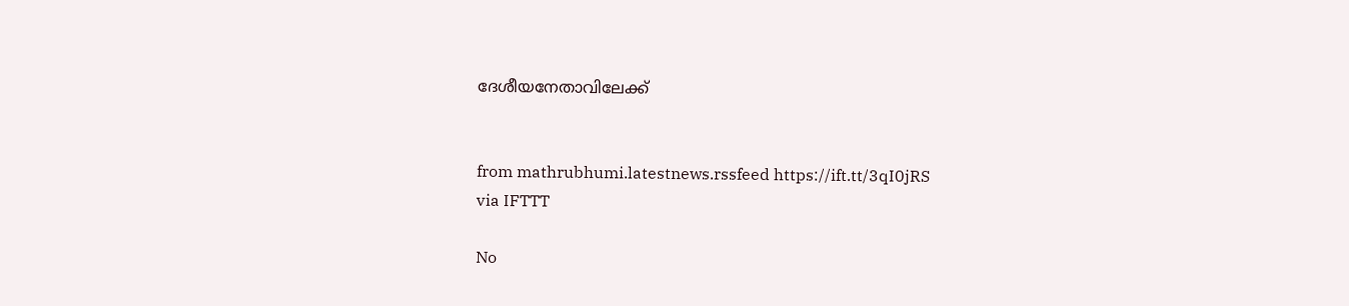ദേശീയനേതാവിലേക്ക്


from mathrubhumi.latestnews.rssfeed https://ift.tt/3qI0jRS
via IFTTT

No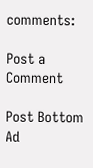comments:

Post a Comment

Post Bottom Ad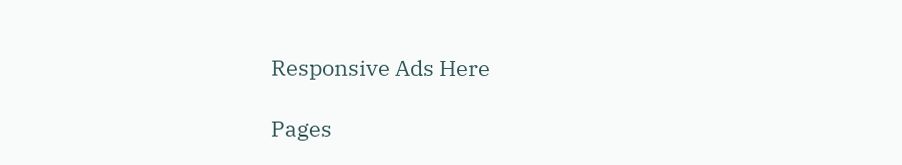Responsive Ads Here

Pages